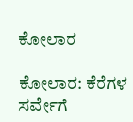ಕೋಲಾರ

ಕೋಲಾರ: ಕೆರೆಗಳ ಸರ್ವೇಗೆ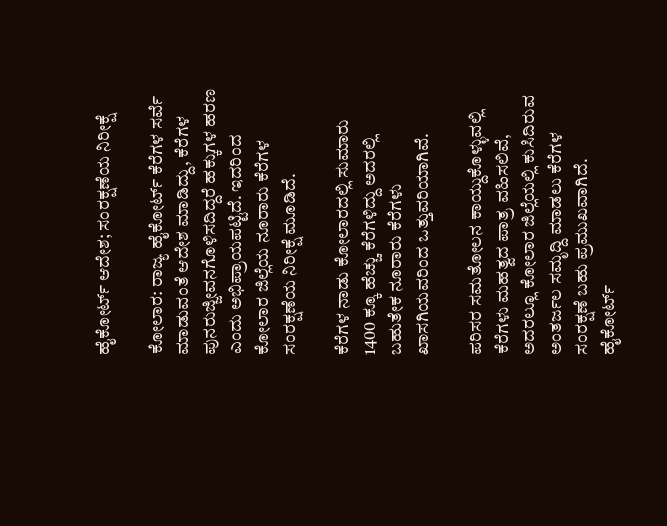ಹೈಕೋರ್ಟ್ ಆದೇಶ; ಸಂರಕ್ಷಣೆಯ ನಿರೀಕ್ಷೆ

ಕೋಲಾರ: ರಾಜ್ಯ ಹೈಕೋರ್ಟ್ ಕೆರೆಗಳ ಸರ್ವೆ ಮಾಡುವಂತೆ ಆದೇಶ ಮಾಡಿದ್ದು, ಕೆರೆಗಳ ಪುನರುಜ್ಜೀವನಗೊಳಿಸದಿದ್ದರೆ ಹಕ್ಕುಗಳ ಹರಣ ಎಂದು ಅಭಿಪ್ರಾಯಪಟ್ಟಿದೆ. ಇದರಿಂದ ಕೋಲಾರ ಜಿಲ್ಲೆಯ ನೂರಾರು ಕೆರೆಗಳ ಸಂರಕ್ಷಣೆಯ ನಿರೀಕ್ಷೆ ಮೂಡಿದೆ.

ಕೆರೆಗಳ ನಾಡು ಕೋಲಾರದಲ್ಲಿ ಸುಮಾರು 1400 ಕ್ಕೂ ಹೆಚ್ಚು ಕೆರೆಗಳಿದ್ದು ಅದರಲ್ಲಿ ಬಹುತೇಕ ನೂರಾರು ಕೆರೆಗಳು ಖಾಸಗಿಯವರಿಂದ ಒತ್ತುವರಿಯಾಗಿವೆ.

ಪರಿಸರ ಸಮತೋಲನ ಕಾಯ್ದುಕೊಳ್ಳುವಲ್ಲಿ ಕೆರೆಗಳು ಮಹತ್ವದ ಪಾತ್ರ ವಹಿಸಲಿವೆ, ಅದರಲ್ಲೂ ಕೋಲಾರ ಜಿಲ್ಲೆಯಲ್ಲಿ ಕುಸಿದಿರುವ ಅಂತರ್ಜಲ ಸಮೃದ್ದಿ ಮಾಡಲು ಕೆರೆಗಳ ಸಂರಕ್ಷಣೆ ಬಹು ಪ್ರಮುಖವಾಗಿದೆ. ಹೈಕೋರ್ಟ್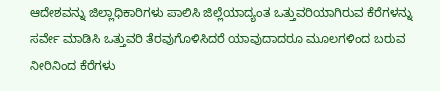ಆದೇಶವನ್ನು ಜಿಲ್ಲಾಧಿಕಾರಿಗಳು ಪಾಲಿಸಿ ಜಿಲ್ಲೆಯಾದ್ಯಂತ ಒತ್ತುವರಿಯಾಗಿರುವ ಕೆರೆಗಳನ್ನು ಸರ್ವೇ ಮಾಡಿಸಿ ಒತ್ತುವರಿ ತೆರವುಗೊಳಿಸಿದರೆ ಯಾವುದಾದರೂ ಮೂಲಗಳಿಂದ ಬರುವ ನೀರಿನಿಂದ ಕೆರೆಗಳು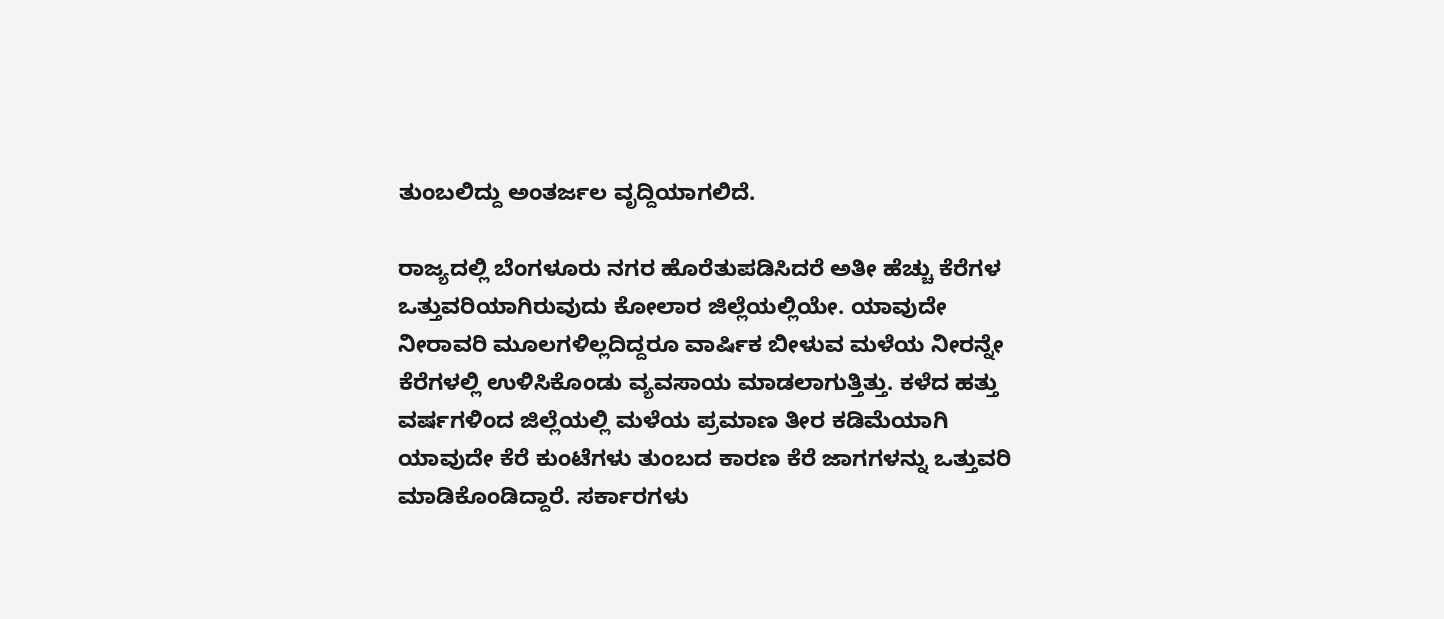ತುಂಬಲಿದ್ದು ಅಂತರ್ಜಲ ವೃದ್ದಿಯಾಗಲಿದೆ.

ರಾಜ್ಯದಲ್ಲಿ ಬೆಂಗಳೂರು ನಗರ ಹೊರೆತುಪಡಿಸಿದರೆ ಅತೀ ಹೆಚ್ಚು ಕೆರೆಗಳ ಒತ್ತುವರಿಯಾಗಿರುವುದು ಕೋಲಾರ ಜಿಲ್ಲೆಯಲ್ಲಿಯೇ. ಯಾವುದೇ ನೀರಾವರಿ ಮೂಲಗಳಿಲ್ಲದಿದ್ದರೂ ವಾರ್ಷಿಕ ಬೀಳುವ ಮಳೆಯ ನೀರನ್ನೇ ಕೆರೆಗಳಲ್ಲಿ ಉಳಿಸಿಕೊಂಡು ವ್ಯವಸಾಯ ಮಾಡಲಾಗುತ್ತಿತ್ತು. ಕಳೆದ ಹತ್ತು ವರ್ಷಗಳಿಂದ ಜಿಲ್ಲೆಯಲ್ಲಿ ಮಳೆಯ ಪ್ರಮಾಣ ತೀರ ಕಡಿಮೆಯಾಗಿ ಯಾವುದೇ ಕೆರೆ ಕುಂಟೆಗಳು ತುಂಬದ ಕಾರಣ ಕೆರೆ ಜಾಗಗಳನ್ನು ಒತ್ತುವರಿ ಮಾಡಿಕೊಂಡಿದ್ದಾರೆ. ಸರ್ಕಾರಗಳು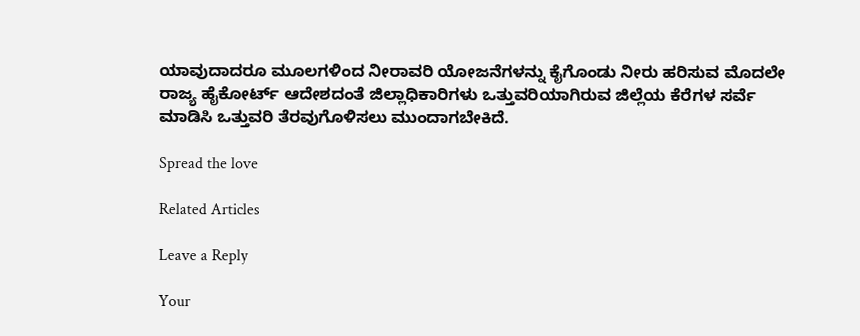ಯಾವುದಾದರೂ ಮೂಲಗಳಿಂದ ನೀರಾವರಿ ಯೋಜನೆಗಳನ್ನು ಕೈಗೊಂಡು ನೀರು ಹರಿಸುವ ಮೊದಲೇ ರಾಜ್ಯ ಹೈಕೋರ್ಟ್ ಆದೇಶದಂತೆ ಜಿಲ್ಲಾಧಿಕಾರಿಗಳು ಒತ್ತುವರಿಯಾಗಿರುವ ಜಿಲ್ಲೆಯ ಕೆರೆಗಳ ಸರ್ವೆ ಮಾಡಿಸಿ ಒತ್ತುವರಿ ತೆರವುಗೊಳಿಸಲು ಮುಂದಾಗಬೇಕಿದೆ.

Spread the love

Related Articles

Leave a Reply

Your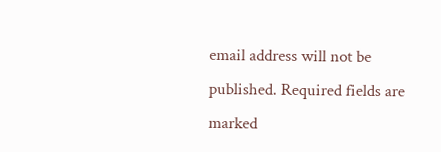email address will not be published. Required fields are marked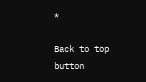*

Back to top button